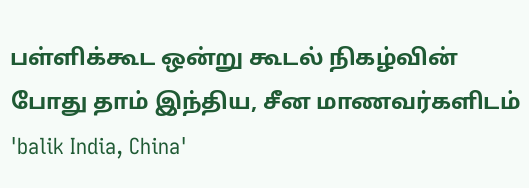பள்ளிக்கூட ஒன்று கூடல் நிகழ்வின் போது தாம் இந்திய, சீன மாணவர்களிடம் 'balik India, China'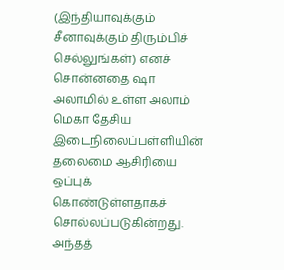(இந்தியாவுக்கும் சீனாவுக்கும் திரும்பிச் செல்லுங்கள்) எனச் சொன்னதை ஷா அலாமில் உள்ள அலாம் மெகா தேசிய இடைநிலைப்பள்ளியின் தலைமை ஆசிரியை ஒப்புக் கொண்டுள்ளதாகச் சொல்லப்படுகின்றது. அந்தத்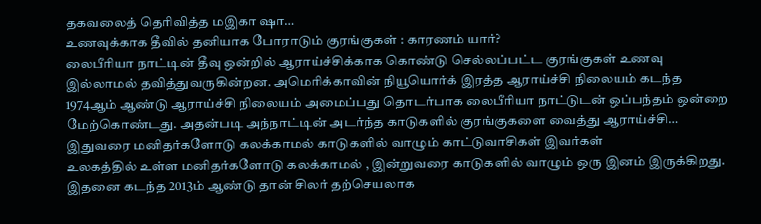தகவலைத் தெரிவித்த மஇகா ஷா…
உணவுக்காக தீவில் தனியாக போராடும் குரங்குகள் : காரணம் யார்?
லைபீரியா நாட்டின் தீவு ஒன்றில் ஆராய்ச்சிக்காக கொண்டு செல்லப்பட்ட குரங்குகள் உணவு இல்லாமல் தவித்துவருகின்றன. அமெரிக்காவின் நியூயொர்க் இரத்த ஆராய்ச்சி நிலையம் கடந்த 1974ஆம் ஆண்டு ஆராய்ச்சி நிலையம் அமைப்பது தொடர்பாக லைபீரியா நாட்டுடன் ஒப்பந்தம் ஒன்றை மேற்கொண்டது. அதன்படி அந்நாட்டின் அடர்ந்த காடுகளில் குரங்குகளை வைத்து ஆராய்ச்சி…
இதுவரை மனிதர்களோடு கலக்காமல் காடுகளில் வாழும் காட்டுவாசிகள் இவர்கள்
உலகத்தில் உள்ள மனிதர்களோடு கலக்காமல் , இன்றுவரை காடுகளில் வாழும் ஒரு இனம் இருக்கிறது. இதனை கடந்த 2013ம் ஆண்டு தான் சிலர் தற்செயலாக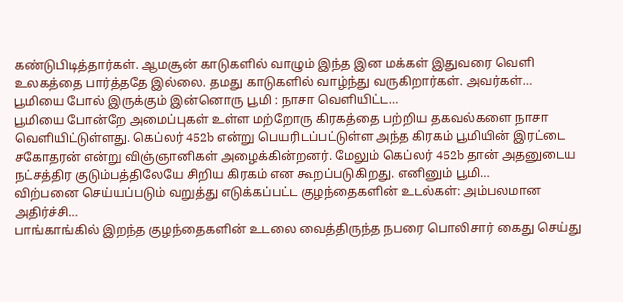கண்டுபிடித்தார்கள். ஆமசூன் காடுகளில் வாழும் இந்த இன மக்கள் இதுவரை வெளி உலகத்தை பார்த்ததே இல்லை. தமது காடுகளில் வாழ்ந்து வருகிறார்கள். அவர்கள்…
பூமியை போல் இருக்கும் இன்னொரு பூமி : நாசா வெளியிட்ட…
பூமியை போன்றே அமைப்புகள் உள்ள மற்றோரு கிரகத்தை பற்றிய தகவல்களை நாசா வெளியிட்டுள்ளது. கெப்லர் 452b என்று பெயரிடப்பட்டுள்ள அந்த கிரகம் பூமியின் இரட்டை சகோதரன் என்று விஞ்ஞானிகள் அழைக்கின்றனர். மேலும் கெப்லர் 452b தான் அதனுடைய நட்சத்திர குடும்பத்திலேயே சிறிய கிரகம் என கூறப்படுகிறது. எனினும் பூமி…
விற்பனை செய்யப்படும் வறுத்து எடுக்கப்பட்ட குழந்தைகளின் உடல்கள்: அம்பலமான அதிர்ச்சி…
பாங்காங்கில் இறந்த குழந்தைகளின் உடலை வைத்திருந்த நபரை பொலிசார் கைது செய்து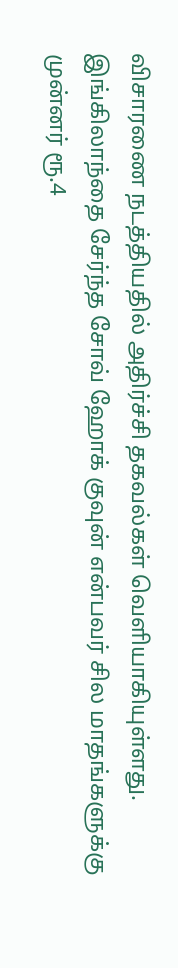விசாரணை நடத்தியதில் அதிர்ச்சி தகவல்கள் வெளியாகியுள்ளது. இங்கிலாந்தை சேர்ந்த சோவ் ஹோக் குவுன் என்பவர் சில மாதங்களுக்கு முன்னர் ரூ.4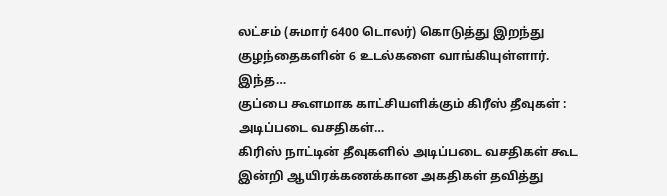லட்சம் (சுமார் 6400 டொலர்) கொடுத்து இறந்து குழந்தைகளின் 6 உடல்களை வாங்கியுள்ளார். இந்த…
குப்பை கூளமாக காட்சியளிக்கும் கிரீஸ் தீவுகள் : அடிப்படை வசதிகள்…
கிரிஸ் நாட்டின் தீவுகளில் அடிப்படை வசதிகள் கூட இன்றி ஆயிரக்கணக்கான அகதிகள் தவித்து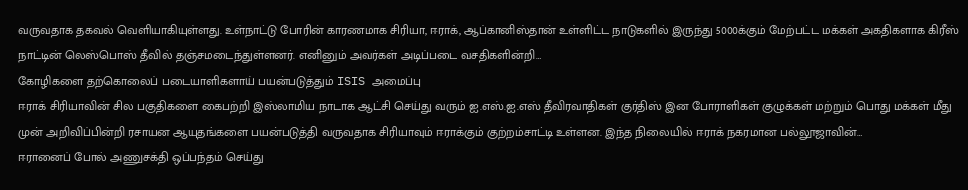வருவதாக தகவல் வெளியாகியுள்ளது. உள்நாட்டு போரின் காரணமாக சிரியா, ஈராக், ஆப்கானிஸ்தான் உள்ளிட்ட நாடுகளில் இருந்து 5000க்கும் மேற்பட்ட மக்கள் அகதிகளாக கிரீஸ் நாட்டின் லெஸ்பொஸ் தீவில் தஞ்சமடைந்துள்ளனர். எனினும் அவர்கள் அடிப்படை வசதிகளின்றி…
கோழிகளை தற்கொலைப் படையாளிகளாய் பயன்படுத்தும் ISIS அமைப்பு
ஈராக் சிரியாவின் சில பகுதிகளை கைபற்றி இஸ்லாமிய நாடாக ஆட்சி செய்து வரும் ஐ.எஸ்.ஐ.எஸ் தீவிரவாதிகள் குர்திஸ் இன போராளிகள் குழுக்கள் மற்றும் பொது மக்கள் மீது முன் அறிவிப்பின்றி ரசாயன ஆயுதங்களை பயன்படுத்தி வருவதாக சிரியாவும் ஈராக்கும் குற்றம்சாட்டி உள்ளன. இந்த நிலையில் ஈராக் நகரமான பல்லூஜாவின்…
ஈரானைப் போல் அணுசக்தி ஒப்பந்தம் செய்து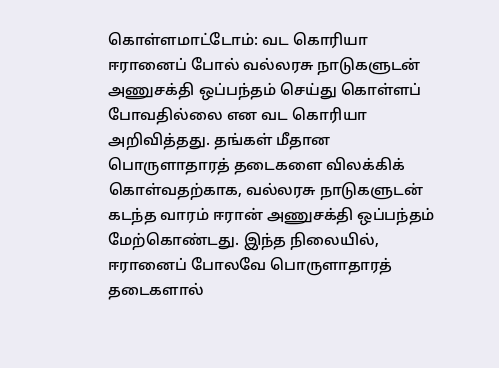கொள்ளமாட்டோம்: வட கொரியா
ஈரானைப் போல் வல்லரசு நாடுகளுடன் அணுசக்தி ஒப்பந்தம் செய்து கொள்ளப் போவதில்லை என வட கொரியா அறிவித்தது. தங்கள் மீதான பொருளாதாரத் தடைகளை விலக்கிக் கொள்வதற்காக, வல்லரசு நாடுகளுடன் கடந்த வாரம் ஈரான் அணுசக்தி ஒப்பந்தம் மேற்கொண்டது. இந்த நிலையில், ஈரானைப் போலவே பொருளாதாரத் தடைகளால்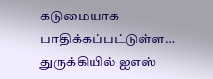கடுமையாக பாதிக்கப்பட்டுள்ள…
துருக்கியில் ஐஎஸ்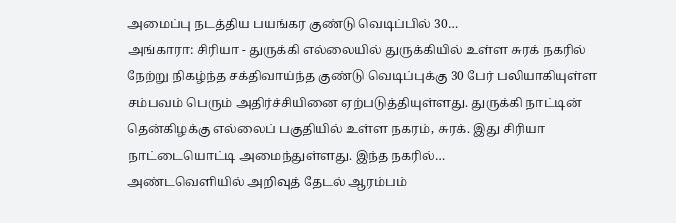அமைப்பு நடத்திய பயங்கர குண்டு வெடிப்பில் 30…
அங்காரா: சிரியா - துருக்கி எல்லையில் துருக்கியில் உள்ள சுரக் நகரில் நேற்று நிகழ்ந்த சக்திவாய்ந்த குண்டு வெடிப்புக்கு 30 பேர் பலியாகியுள்ள சம்பவம் பெரும் அதிர்ச்சியினை ஏற்படுத்தியுள்ளது. துருக்கி நாட்டின் தென்கிழக்கு எல்லைப் பகுதியில் உள்ள நகரம், சுரக். இது சிரியா நாட்டையொட்டி அமைந்துள்ளது. இந்த நகரில்…
அண்டவெளியில் அறிவுத் தேடல் ஆரம்பம்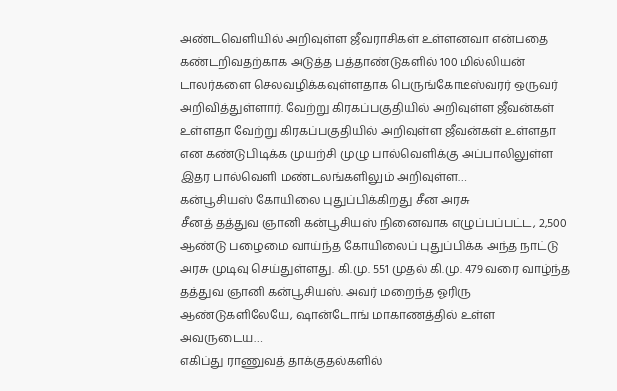அண்டவெளியில் அறிவுள்ள ஜீவராசிகள் உள்ளனவா என்பதை கண்டறிவதற்காக அடுத்த பத்தாண்டுகளில் 100 மில்லியன் டாலர்களை செலவழிக்கவுள்ளதாக பெருங்கோடீஸ்வரர் ஒருவர் அறிவித்துள்ளார். வேற்று கிரகப்பகுதியில் அறிவுள்ள ஜீவன்கள் உள்ளதா வேற்று கிரகப்பகுதியில் அறிவுள்ள ஜீவன்கள் உள்ளதா என கண்டுபிடிக்க முயற்சி முழு பால்வெளிக்கு அப்பாலிலுள்ள இதர பால்வெளி மண்டலங்களிலும் அறிவுள்ள…
கன்பூசியஸ் கோயிலை புதுப்பிக்கிறது சீன அரசு
சீனத் தத்துவ ஞானி கன்பூசியஸ் நினைவாக எழுப்பப்பட்ட, 2,500 ஆண்டு பழைமை வாய்ந்த கோயிலைப் புதுப்பிக்க அந்த நாட்டு அரசு முடிவு செய்துள்ளது. கி.மு. 551 முதல் கி.மு. 479 வரை வாழ்ந்த தத்துவ ஞானி கன்பூசியஸ். அவர் மறைந்த ஓரிரு ஆண்டுகளிலேயே, ஷான்டோங் மாகாணத்தில் உள்ள அவருடைய…
எகிப்து ராணுவத் தாக்குதல்களில்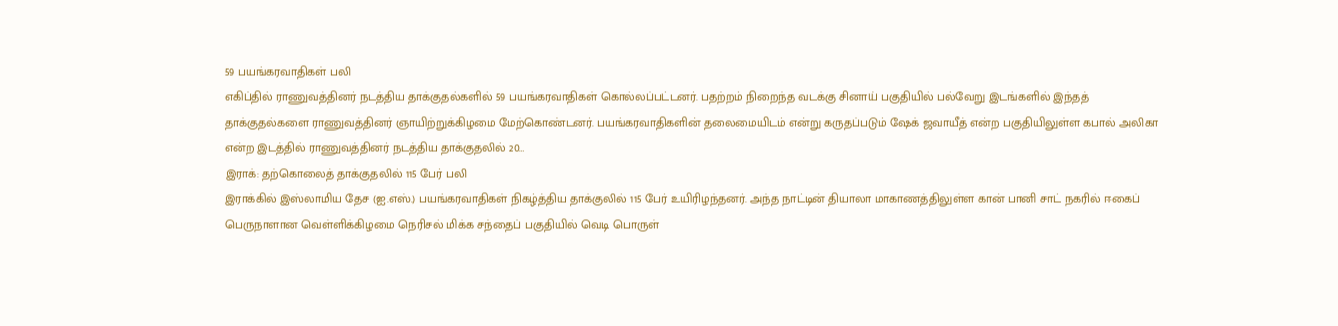59 பயங்கரவாதிகள் பலி
எகிப்தில் ராணுவத்தினர் நடத்திய தாக்குதல்களில் 59 பயங்கரவாதிகள் கொல்லப்பட்டனர். பதற்றம் நிறைந்த வடக்கு சினாய் பகுதியில் பல்வேறு இடங்களில் இந்தத் தாக்குதல்களை ராணுவத்தினர் ஞாயிற்றுக்கிழமை மேற்கொண்டனர். பயங்கரவாதிகளின் தலைமையிடம் என்று கருதப்படும் ஷேக் ஜவாயீத் என்ற பகுதியிலுள்ள கபால் அலிகா என்ற இடத்தில் ராணுவத்தினர் நடத்திய தாக்குதலில் 20…
இராக்: தற்கொலைத் தாக்குதலில் 115 பேர் பலி
இராக்கில் இஸ்லாமிய தேச (ஐ.எஸ்.) பயங்கரவாதிகள் நிகழ்த்திய தாக்குலில் 115 பேர் உயிரிழந்தனர். அந்த நாட்டின் தியாலா மாகாணத்திலுள்ள கான் பானி சாட் நகரில் ஈகைப் பெருநாளான வெள்ளிக்கிழமை நெரிசல் மிக்க சந்தைப் பகுதியில் வெடி பொருள்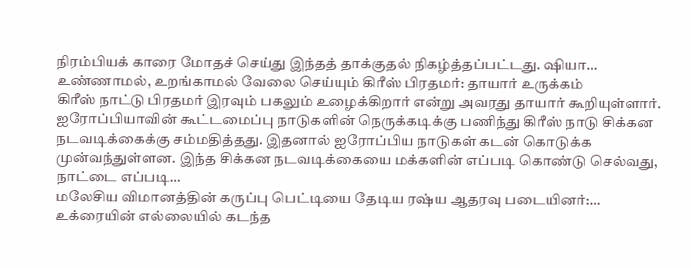நிரம்பியக் காரை மோதச் செய்து இந்தத் தாக்குதல் நிகழ்த்தப்பட்டது. ஷியா…
உண்ணாமல், உறங்காமல் வேலை செய்யும் கிரீஸ் பிரதமர்: தாயார் உருக்கம்
கிரீஸ் நாட்டு பிரதமர் இரவும் பகலும் உழைக்கிறார் என்று அவரது தாயார் கூறியுள்ளார். ஐரோப்பியாவின் கூட்டமைப்பு நாடுகளின் நெருக்கடிக்கு பணிந்து கிரீஸ் நாடு சிக்கன நடவடிக்கைக்கு சம்மதித்தது. இதனால் ஐரோப்பிய நாடுகள் கடன் கொடுக்க முன்வந்துள்ளன. இந்த சிக்கன நடவடிக்கையை மக்களின் எப்படி கொண்டு செல்வது, நாட்டை எப்படி…
மலேசிய விமானத்தின் கருப்பு பெட்டியை தேடிய ரஷ்ய ஆதரவு படையினர்:…
உக்ரையின் எல்லையில் கடந்த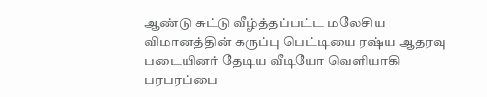ஆண்டு சுட்டு வீழ்த்தப்பட்ட மலேசிய விமானத்தின் கருப்பு பெட்டியை ரஷ்ய ஆதரவு படையினர் தேடிய வீடியோ வெளியாகி பரபரப்பை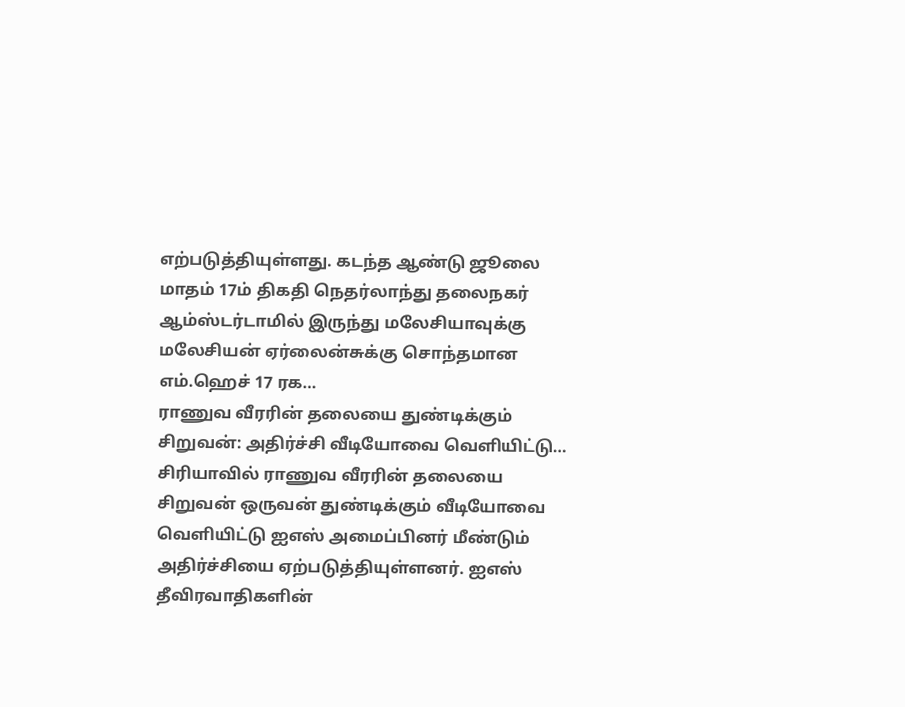எற்படுத்தியுள்ளது. கடந்த ஆண்டு ஜூலை மாதம் 17ம் திகதி நெதர்லாந்து தலைநகர் ஆம்ஸ்டர்டாமில் இருந்து மலேசியாவுக்கு மலேசியன் ஏர்லைன்சுக்கு சொந்தமான எம்.ஹெச் 17 ரக…
ராணுவ வீரரின் தலையை துண்டிக்கும் சிறுவன்: அதிர்ச்சி வீடியோவை வெளியிட்டு…
சிரியாவில் ராணுவ வீரரின் தலையை சிறுவன் ஒருவன் துண்டிக்கும் வீடியோவை வெளியிட்டு ஐஎஸ் அமைப்பினர் மீண்டும் அதிர்ச்சியை ஏற்படுத்தியுள்ளனர். ஐஎஸ் தீவிரவாதிகளின்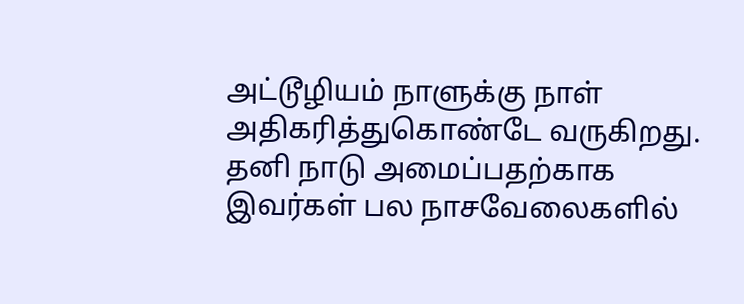அட்டூழியம் நாளுக்கு நாள் அதிகரித்துகொண்டே வருகிறது. தனி நாடு அமைப்பதற்காக இவர்கள் பல நாசவேலைகளில்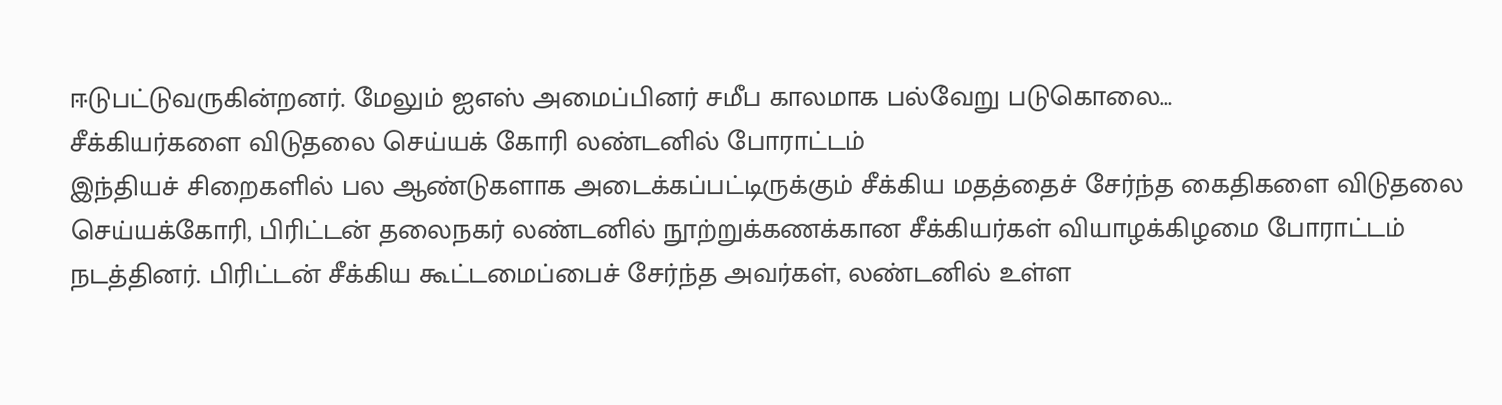ஈடுபட்டுவருகின்றனர். மேலும் ஐஎஸ் அமைப்பினர் சமீப காலமாக பல்வேறு படுகொலை…
சீக்கியர்களை விடுதலை செய்யக் கோரி லண்டனில் போராட்டம்
இந்தியச் சிறைகளில் பல ஆண்டுகளாக அடைக்கப்பட்டிருக்கும் சீக்கிய மதத்தைச் சேர்ந்த கைதிகளை விடுதலை செய்யக்கோரி, பிரிட்டன் தலைநகர் லண்டனில் நூற்றுக்கணக்கான சீக்கியர்கள் வியாழக்கிழமை போராட்டம் நடத்தினர். பிரிட்டன் சீக்கிய கூட்டமைப்பைச் சேர்ந்த அவர்கள், லண்டனில் உள்ள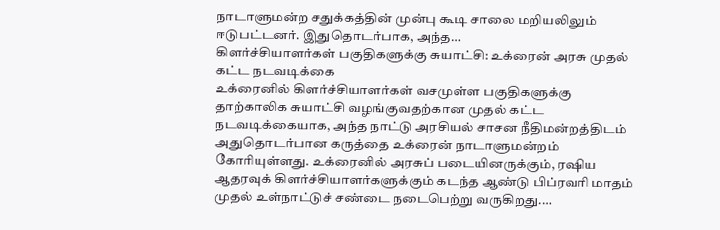நாடாளுமன்ற சதுக்கத்தின் முன்பு கூடி சாலை மறியலிலும் ஈடுபட்டனர். இதுதொடர்பாக, அந்த…
கிளர்ச்சியாளர்கள் பகுதிகளுக்கு சுயாட்சி: உக்ரைன் அரசு முதல் கட்ட நடவடிக்கை
உக்ரைனில் கிளர்ச்சியாளர்கள் வசமுள்ள பகுதிகளுக்கு தாற்காலிக சுயாட்சி வழங்குவதற்கான முதல் கட்ட நடவடிக்கையாக, அந்த நாட்டு அரசியல் சாசன நீதிமன்றத்திடம் அதுதொடர்பான கருத்தை உக்ரைன் நாடாளுமன்றம் கோரியுள்ளது. உக்ரைனில் அரசுப் படையினருக்கும், ரஷிய ஆதரவுக் கிளர்ச்சியாளர்களுக்கும் கடந்த ஆண்டு பிப்ரவரி மாதம் முதல் உள்நாட்டுச் சண்டை நடைபெற்று வருகிறது.…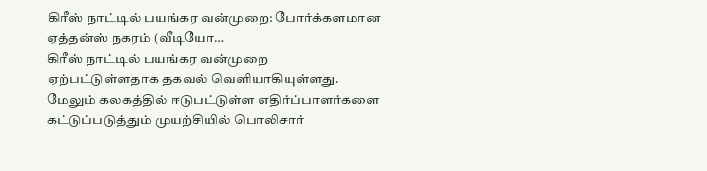கிரீஸ் நாட்டில் பயங்கர வன்முறை: போர்க்களமான ஏத்தன்ஸ் நகரம் (வீடியோ…
கிரீஸ் நாட்டில் பயங்கர வன்முறை ஏற்பட்டுள்ளதாக தகவல் வெளியாகியுள்ளது. மேலும் கலகத்தில் ஈடுபட்டுள்ள எதிர்ப்பாளர்களை கட்டுப்படுத்தும் முயற்சியில் பொலிசார்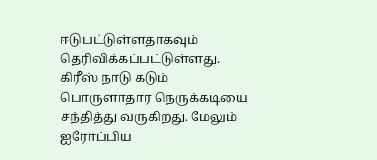ஈடுபட்டுள்ளதாகவும் தெரிவிக்கப்பட்டுள்ளது. கிரீஸ் நாடு கடும் பொருளாதார நெருக்கடியை சந்தித்து வருகிறது. மேலும் ஐரோப்பிய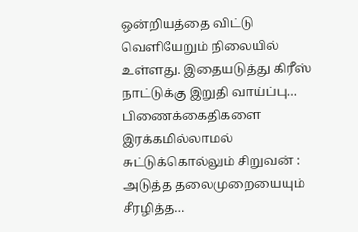ஒன்றியத்தை விட்டு வெளியேறும் நிலையில் உள்ளது. இதையடுத்து கிரீஸ் நாட்டுக்கு இறுதி வாய்ப்பு…
பிணைக்கைதிகளை இரக்கமில்லாமல் சுட்டுக்கொல்லும் சிறுவன் : அடுத்த தலைமுறையையும் சீரழித்த…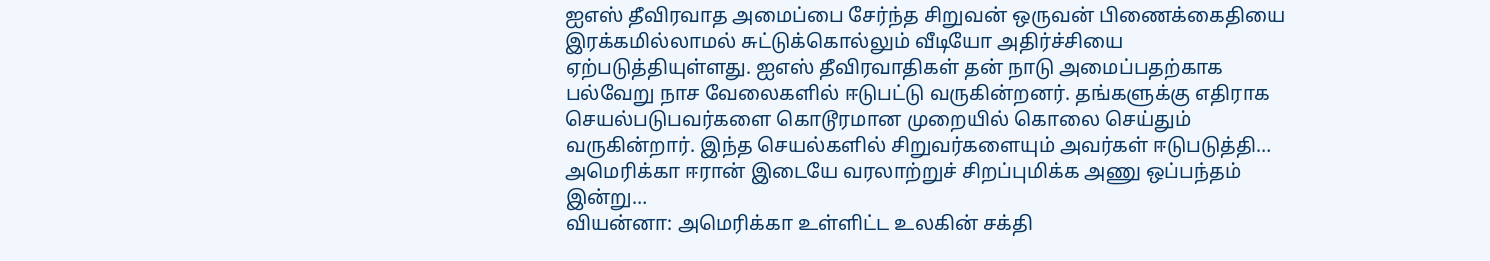ஐஎஸ் தீவிரவாத அமைப்பை சேர்ந்த சிறுவன் ஒருவன் பிணைக்கைதியை இரக்கமில்லாமல் சுட்டுக்கொல்லும் வீடியோ அதிர்ச்சியை ஏற்படுத்தியுள்ளது. ஐஎஸ் தீவிரவாதிகள் தன் நாடு அமைப்பதற்காக பல்வேறு நாச வேலைகளில் ஈடுபட்டு வருகின்றனர். தங்களுக்கு எதிராக செயல்படுபவர்களை கொடூரமான முறையில் கொலை செய்தும் வருகின்றார். இந்த செயல்களில் சிறுவர்களையும் அவர்கள் ஈடுபடுத்தி…
அமெரிக்கா ஈரான் இடையே வரலாற்றுச் சிறப்புமிக்க அணு ஒப்பந்தம் இன்று…
வியன்னா: அமெரிக்கா உள்ளிட்ட உலகின் சக்தி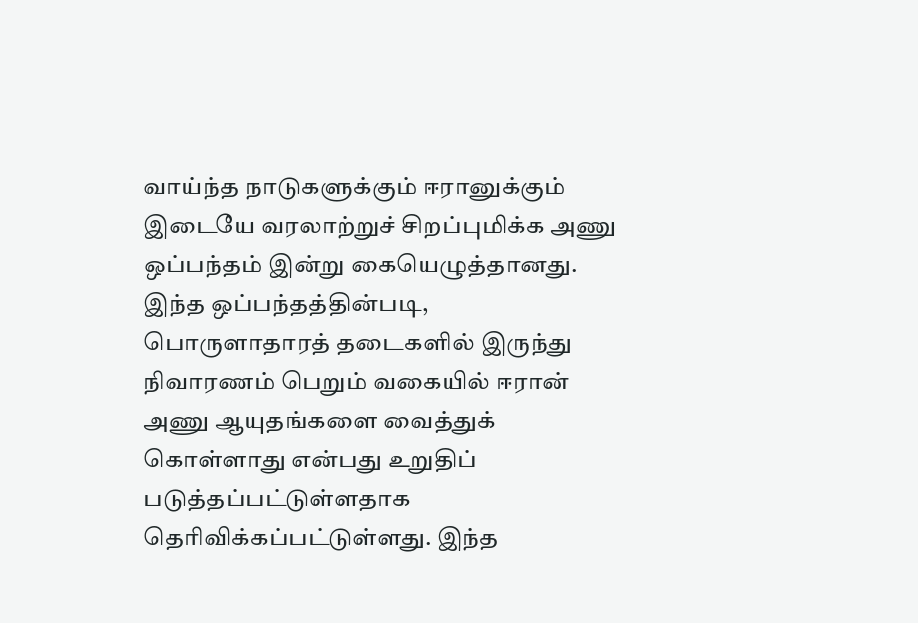வாய்ந்த நாடுகளுக்கும் ஈரானுக்கும் இடையே வரலாற்றுச் சிறப்புமிக்க அணு ஒப்பந்தம் இன்று கையெழுத்தானது. இந்த ஒப்பந்தத்தின்படி, பொருளாதாரத் தடைகளில் இருந்து நிவாரணம் பெறும் வகையில் ஈரான் அணு ஆயுதங்களை வைத்துக் கொள்ளாது என்பது உறுதிப் படுத்தப்பட்டுள்ளதாக தெரிவிக்கப்பட்டுள்ளது. இந்த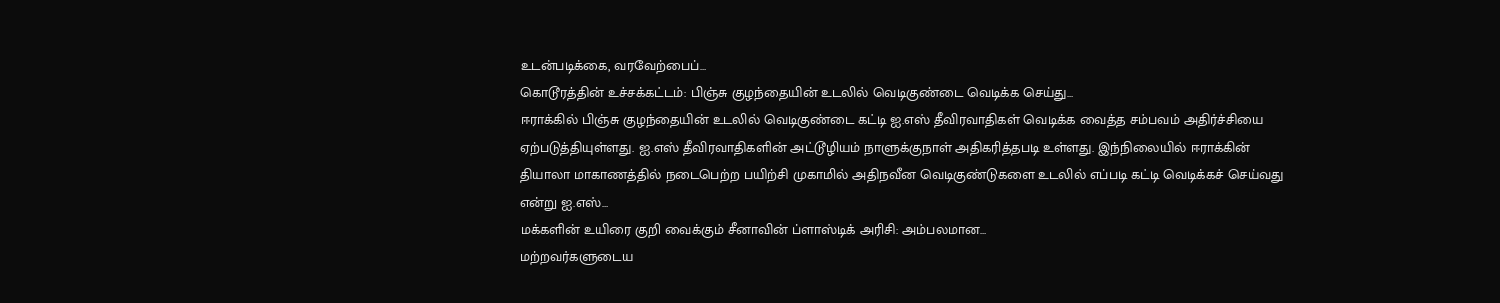உடன்படிக்கை, வரவேற்பைப்…
கொடூரத்தின் உச்சக்கட்டம்: பிஞ்சு குழந்தையின் உடலில் வெடிகுண்டை வெடிக்க செய்து…
ஈராக்கில் பிஞ்சு குழந்தையின் உடலில் வெடிகுண்டை கட்டி ஐ.எஸ் தீவிரவாதிகள் வெடிக்க வைத்த சம்பவம் அதிர்ச்சியை ஏற்படுத்தியுள்ளது. ஐ.எஸ் தீவிரவாதிகளின் அட்டூழியம் நாளுக்குநாள் அதிகரித்தபடி உள்ளது. இந்நிலையில் ஈராக்கின் தியாலா மாகாணத்தில் நடைபெற்ற பயிற்சி முகாமில் அதிநவீன வெடிகுண்டுகளை உடலில் எப்படி கட்டி வெடிக்கச் செய்வது என்று ஐ.எஸ்…
மக்களின் உயிரை குறி வைக்கும் சீனாவின் ப்ளாஸ்டிக் அரிசி: அம்பலமான…
மற்றவர்களுடைய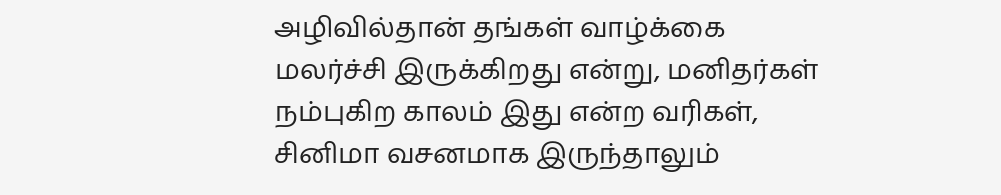அழிவில்தான் தங்கள் வாழ்க்கை மலர்ச்சி இருக்கிறது என்று, மனிதர்கள் நம்புகிற காலம் இது என்ற வரிகள், சினிமா வசனமாக இருந்தாலும்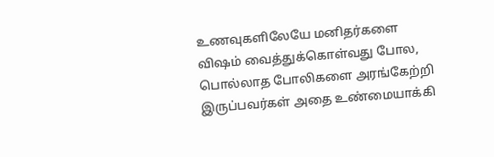உணவுகளிலேயே மனிதர்களை விஷம் வைத்துக்கொள்வது போல, பொல்லாத போலிகளை அரங்கேற்றி இருப்பவர்கள் அதை உண்மையாக்கி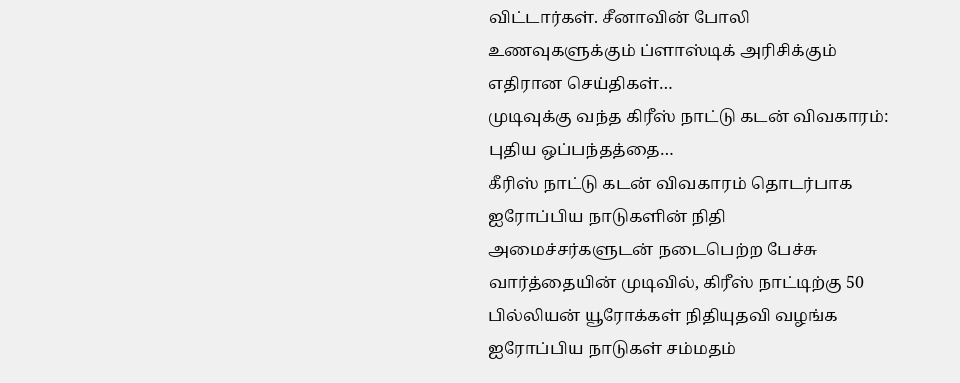விட்டார்கள். சீனாவின் போலி உணவுகளுக்கும் ப்ளாஸ்டிக் அரிசிக்கும் எதிரான செய்திகள்…
முடிவுக்கு வந்த கிரீஸ் நாட்டு கடன் விவகாரம்: புதிய ஒப்பந்தத்தை…
கீரிஸ் நாட்டு கடன் விவகாரம் தொடர்பாக ஐரோப்பிய நாடுகளின் நிதி அமைச்சர்களுடன் நடைபெற்ற பேச்சு வார்த்தையின் முடிவில், கிரீஸ் நாட்டிற்கு 50 பில்லியன் யூரோக்கள் நிதியுதவி வழங்க ஐரோப்பிய நாடுகள் சம்மதம்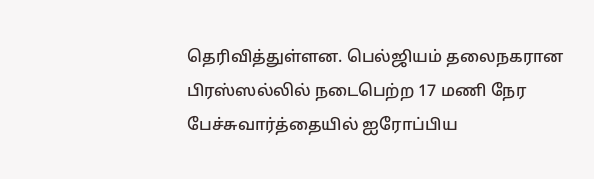தெரிவித்துள்ளன. பெல்ஜியம் தலைநகரான பிரஸ்ஸல்லில் நடைபெற்ற 17 மணி நேர பேச்சுவார்த்தையில் ஐரோப்பிய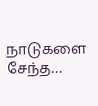நாடுகளை சேந்த…